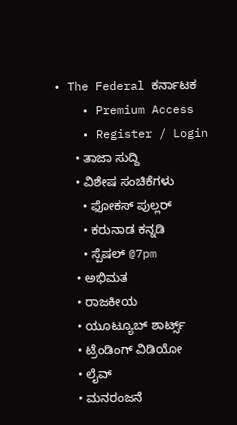• The Federal ಕರ್ನಾಟಕ
    • Premium Access
    • Register / Login
      • ತಾಜಾ ಸುದ್ದಿ
      • ವಿಶೇಷ ಸಂಚಿಕೆಗಳು
        • ಫೋಕಸ್‌ ಪುಲ್ಲರ್‌
        • ಕರುನಾಡ ಕನ್ನಡಿ
        • ಸ್ಪೆಷಲ್‌ @7pm
      • ಅಭಿಮತ
      • ರಾಜಕೀಯ
      • ಯೂಟ್ಯೂಬ್‌ ಶಾರ್ಟ್ಸ್‌
      • ಟ್ರೆಂಡಿಂಗ್‌ ವಿಡಿಯೋ
      • ಲೈವ್‌
      • ಮನರಂಜನೆ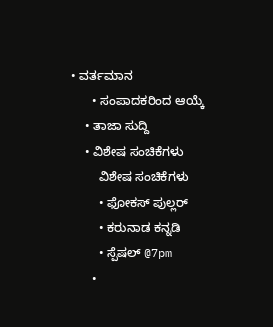• ವರ್ತಮಾನ
      • ಸಂಪಾದಕರಿಂದ ಆಯ್ಕೆ
    • ತಾಜಾ ಸುದ್ದಿ
    • ವಿಶೇಷ ಸಂಚಿಕೆಗಳು
        ವಿಶೇಷ ಸಂಚಿಕೆಗಳು
        • ಫೋಕಸ್‌ ಪುಲ್ಲರ್‌
        • ಕರುನಾಡ ಕನ್ನಡಿ
        • ಸ್ಪೆಷಲ್‌ @7pm
      •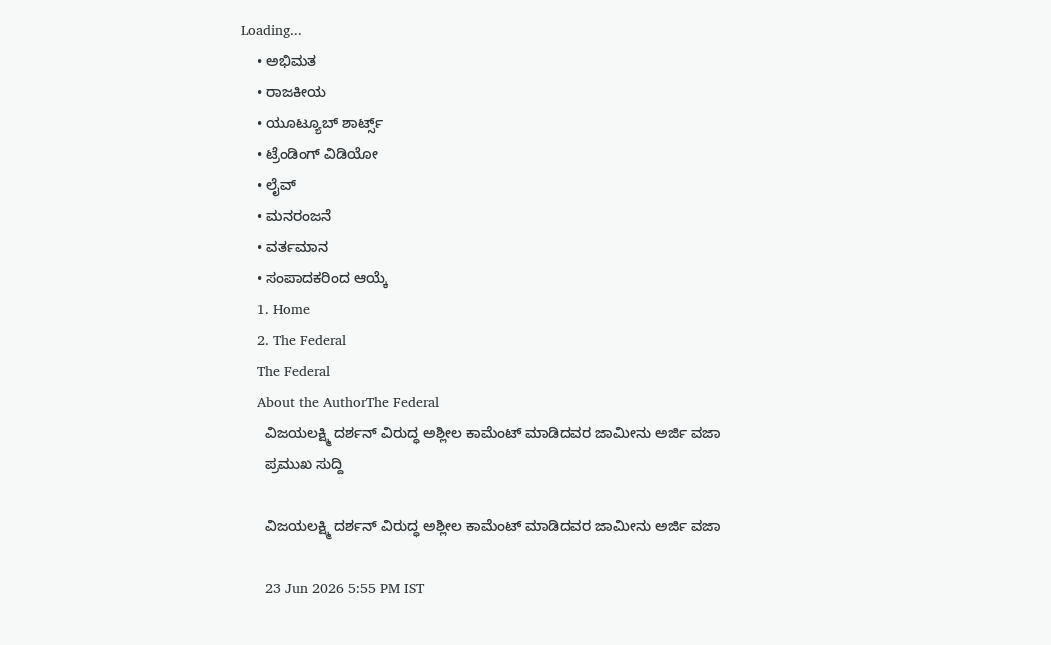Loading...
    • ಅಭಿಮತ
    • ರಾಜಕೀಯ
    • ಯೂಟ್ಯೂಬ್‌ ಶಾರ್ಟ್ಸ್‌
    • ಟ್ರೆಂಡಿಂಗ್‌ ವಿಡಿಯೋ
    • ಲೈವ್‌
    • ಮನರಂಜನೆ
    • ವರ್ತಮಾನ
    • ಸಂಪಾದಕರಿಂದ ಆಯ್ಕೆ
    1. Home
    2. The Federal
    The Federal
    About the AuthorThe Federal
      ವಿಜಯಲಕ್ಷ್ಮಿ ದರ್ಶನ್ ವಿರುದ್ಧ ಅಶ್ಲೀಲ ಕಾಮೆಂಟ್ ಮಾಡಿದವರ ಜಾಮೀನು ಅರ್ಜಿ ವಜಾ
      ಪ್ರಮುಖ ಸುದ್ದಿ

      ವಿಜಯಲಕ್ಷ್ಮಿ ದರ್ಶನ್ ವಿರುದ್ಧ ಅಶ್ಲೀಲ ಕಾಮೆಂಟ್ ಮಾಡಿದವರ ಜಾಮೀನು ಅರ್ಜಿ ವಜಾ

      23 Jun 2026 5:55 PM IST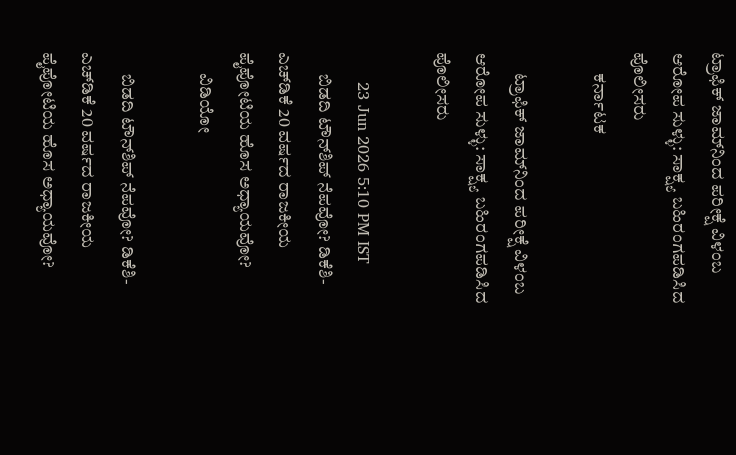ಟ್ರಾಫಿಕ್ ಜಾಮ್‌ನಿಂದ ಪರೀಕ್ಷೆ ವಿಳಂಬ ಆರೋಪ ಸುಳ್ಳು: ಸಾಕ್ಷ್ಯ ಬಹಿರಂಗಪಡಿಸಿದ ಪೊಲೀಸರು
      ಕರ್ನಾಟಕ

      ಟ್ರಾಫಿಕ್ ಜಾಮ್‌ನಿಂದ ಪರೀಕ್ಷೆ ವಿಳಂಬ ಆರೋಪ ಸುಳ್ಳು: ಸಾಕ್ಷ್ಯ ಬಹಿರಂಗಪಡಿಸಿದ ಪೊಲೀಸರು

      23 Jun 2026 5:10 PM IST
      ಬಿಡದಿ ಟೌನ್‌ಶಿಪ್ ನೆಪವೋ? ಡಿಕೆಶಿ-ಎಚ್‌ಡಿಕೆ 20 ವರ್ಷದ ರಾಜಕೀಯ ಪೈಪೋಟಿಯ ಹೊಸ ಅಧ್ಯಾಯವೋ?
      ವಿಡಿಯೋ

      ಬಿಡದಿ ಟೌನ್‌ಶಿಪ್ ನೆಪವೋ? ಡಿಕೆಶಿ-ಎಚ್‌ಡಿಕೆ 20 ವರ್ಷದ ರಾಜಕೀಯ ಪೈಪೋಟಿಯ ಹೊಸ ಅಧ್ಯಾಯವೋ?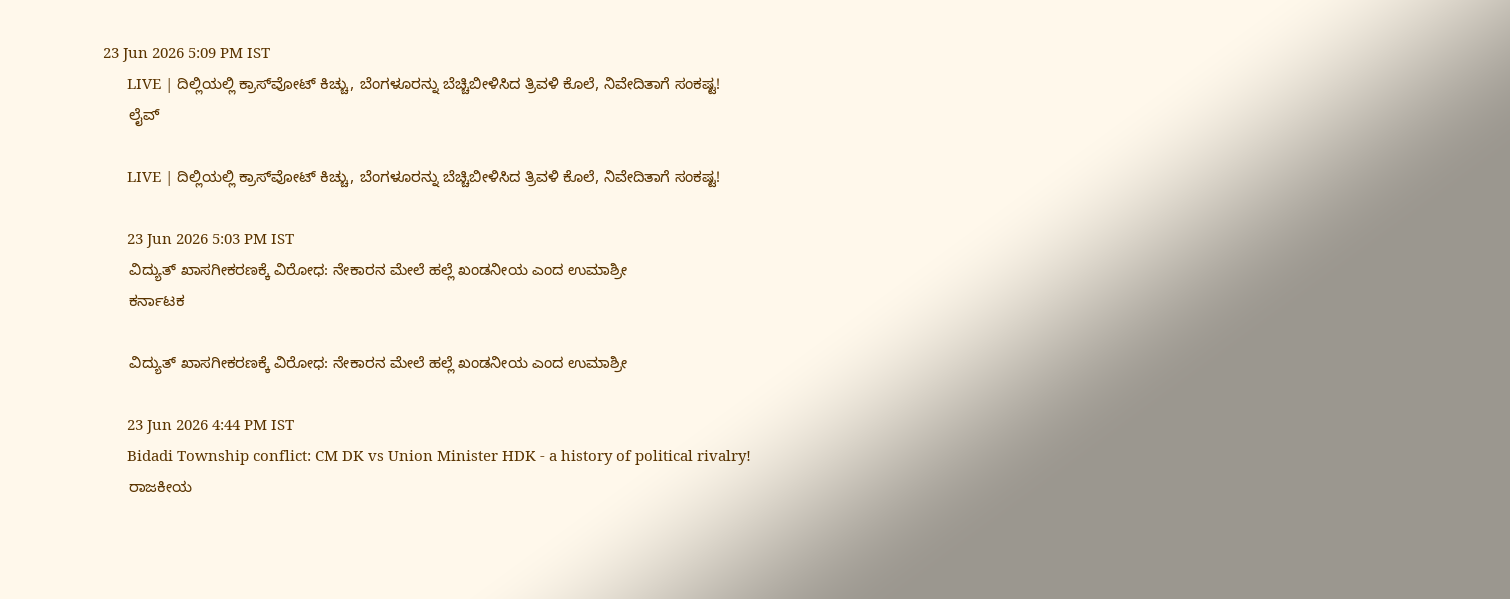23 Jun 2026 5:09 PM IST
      LIVE | ದಿಲ್ಲಿಯಲ್ಲಿ ಕ್ರಾಸ್‌ವೋಟ್ ಕಿಚ್ಚು, ಬೆಂಗಳೂರನ್ನು ಬೆಚ್ಚಿಬೀಳಿಸಿದ ತ್ರಿವಳಿ ಕೊಲೆ, ನಿವೇದಿತಾಗೆ ಸಂಕಷ್ಟ!
      ಲೈವ್

      LIVE | ದಿಲ್ಲಿಯಲ್ಲಿ ಕ್ರಾಸ್‌ವೋಟ್ ಕಿಚ್ಚು, ಬೆಂಗಳೂರನ್ನು ಬೆಚ್ಚಿಬೀಳಿಸಿದ ತ್ರಿವಳಿ ಕೊಲೆ, ನಿವೇದಿತಾಗೆ ಸಂಕಷ್ಟ!

      23 Jun 2026 5:03 PM IST
      ವಿದ್ಯುತ್ ಖಾಸಗೀಕರಣಕ್ಕೆ ವಿರೋಧ: ನೇಕಾರನ ಮೇಲೆ ಹಲ್ಲೆ ಖಂಡನೀಯ ಎಂದ ಉಮಾಶ್ರೀ
      ಕರ್ನಾಟಕ

      ವಿದ್ಯುತ್ ಖಾಸಗೀಕರಣಕ್ಕೆ ವಿರೋಧ: ನೇಕಾರನ ಮೇಲೆ ಹಲ್ಲೆ ಖಂಡನೀಯ ಎಂದ ಉಮಾಶ್ರೀ

      23 Jun 2026 4:44 PM IST
      Bidadi Township conflict: CM DK vs Union Minister HDK - a history of political rivalry!
      ರಾಜಕೀಯ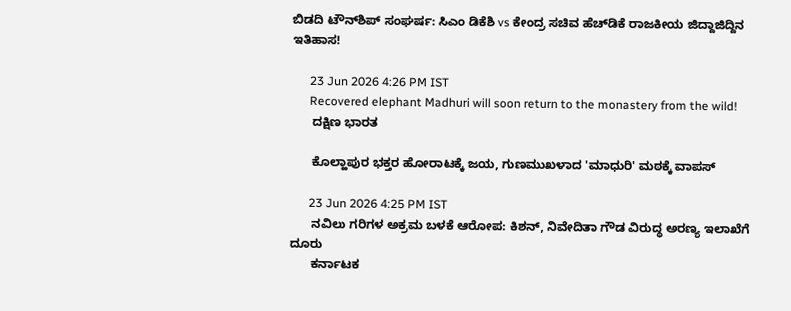ಬಿಡದಿ ಟೌನ್‌ಶಿಪ್ ಸಂಘರ್ಷ: ಸಿಎಂ ಡಿಕೆಶಿ vs ಕೇಂದ್ರ ಸಚಿವ ಹೆಚ್‌ಡಿಕೆ ರಾಜಕೀಯ ಜಿದ್ದಾಜಿದ್ದಿನ ಇತಿಹಾಸ!

      23 Jun 2026 4:26 PM IST
      Recovered elephant Madhuri will soon return to the monastery from the wild!
      ದಕ್ಷಿಣ ಭಾರತ

      ಕೊಲ್ಹಾಪುರ ಭಕ್ತರ ಹೋರಾಟಕ್ಕೆ ಜಯ, ಗುಣಮುಖಳಾದ 'ಮಾಧುರಿ' ಮಠಕ್ಕೆ ವಾಪಸ್‌

      23 Jun 2026 4:25 PM IST
      ನವಿಲು ಗರಿಗಳ ಅಕ್ರಮ ಬಳಕೆ ಆರೋಪ: ಕಿಶನ್‌, ನಿವೇದಿತಾ ಗೌಡ ವಿರುದ್ಧ ಅರಣ್ಯ ಇಲಾಖೆಗೆ ದೂರು
      ಕರ್ನಾಟಕ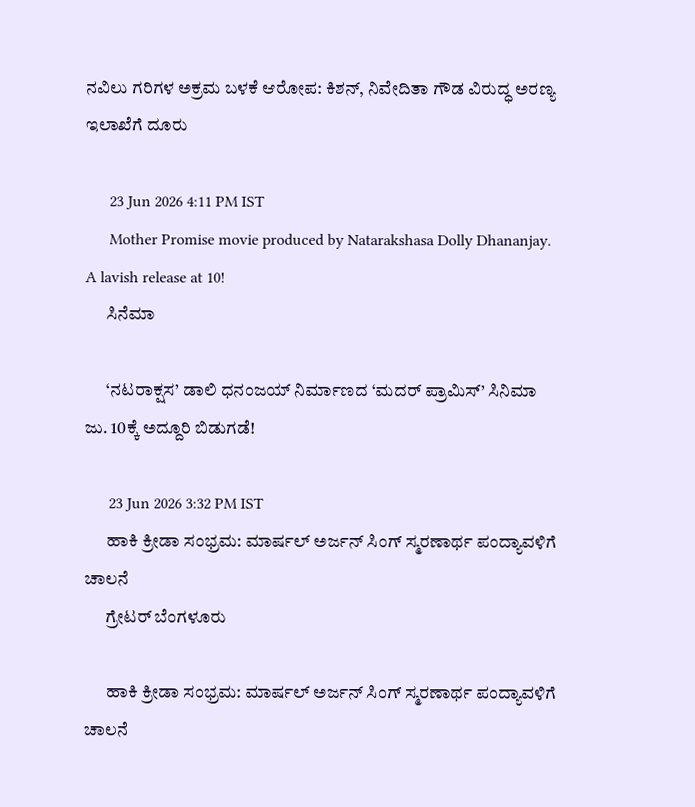ನವಿಲು ಗರಿಗಳ ಅಕ್ರಮ ಬಳಕೆ ಆರೋಪ: ಕಿಶನ್‌, ನಿವೇದಿತಾ ಗೌಡ ವಿರುದ್ಧ ಅರಣ್ಯ ಇಲಾಖೆಗೆ ದೂರು

      23 Jun 2026 4:11 PM IST
      Mother Promise movie produced by Natarakshasa Dolly Dhananjay. A lavish release at 10!
      ಸಿನೆಮಾ

      ‘ನಟರಾಕ್ಷಸ’ ಡಾಲಿ ಧನಂಜಯ್ ನಿರ್ಮಾಣದ ‘ಮದರ್ ಪ್ರಾಮಿಸ್’ ಸಿನಿಮಾ ಜು. 10ಕ್ಕೆ ಅದ್ದೂರಿ ಬಿಡುಗಡೆ!

      23 Jun 2026 3:32 PM IST
      ಹಾಕಿ ಕ್ರೀಡಾ ಸಂಭ್ರಮ: ಮಾರ್ಷಲ್ ಅರ್ಜನ್ ಸಿಂಗ್ ಸ್ಮರಣಾರ್ಥ ಪಂದ್ಯಾವಳಿಗೆ ಚಾಲನೆ
      ಗ್ರೇಟರ್ ಬೆಂಗಳೂರು

      ಹಾಕಿ ಕ್ರೀಡಾ ಸಂಭ್ರಮ: ಮಾರ್ಷಲ್ ಅರ್ಜನ್ ಸಿಂಗ್ ಸ್ಮರಣಾರ್ಥ ಪಂದ್ಯಾವಳಿಗೆ ಚಾಲನೆ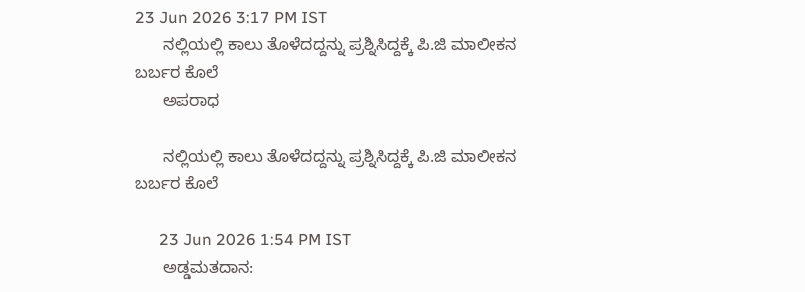23 Jun 2026 3:17 PM IST
      ನಲ್ಲಿಯಲ್ಲಿ ಕಾಲು ತೊಳೆದದ್ದನ್ನು ಪ್ರಶ್ನಿಸಿದ್ದಕ್ಕೆ ಪಿ.ಜಿ ಮಾಲೀಕನ ಬರ್ಬರ ಕೊಲೆ
      ಅಪರಾಧ

      ನಲ್ಲಿಯಲ್ಲಿ ಕಾಲು ತೊಳೆದದ್ದನ್ನು ಪ್ರಶ್ನಿಸಿದ್ದಕ್ಕೆ ಪಿ.ಜಿ ಮಾಲೀಕನ ಬರ್ಬರ ಕೊಲೆ

      23 Jun 2026 1:54 PM IST
      ಅಡ್ಡಮತದಾನ: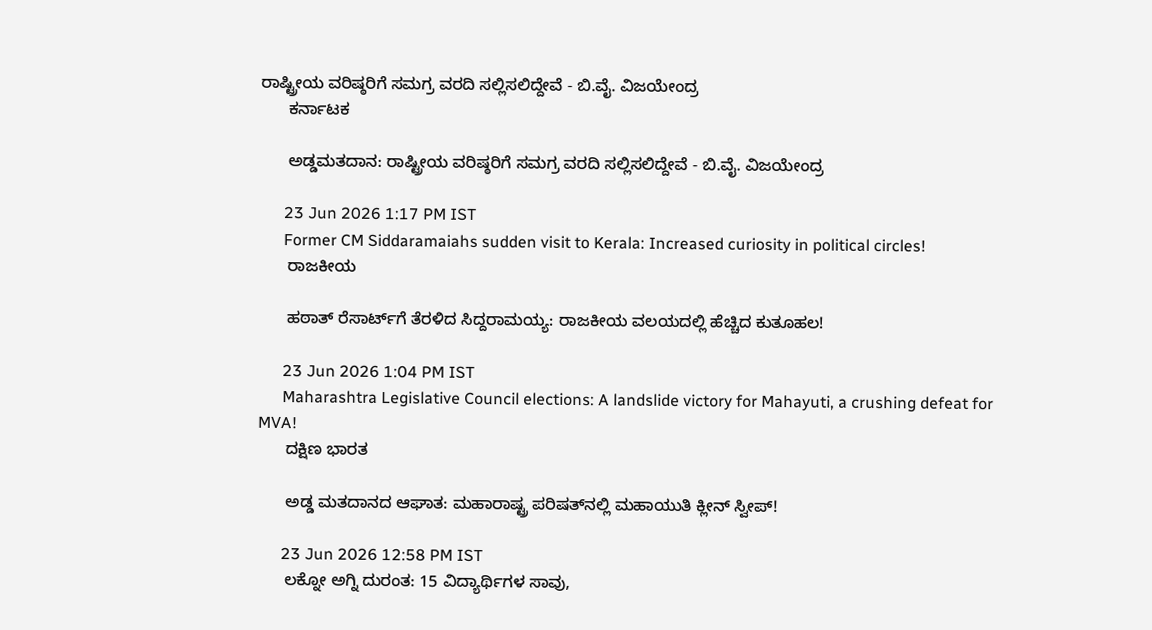ರಾಷ್ಟ್ರೀಯ ವರಿಷ್ಠರಿಗೆ ಸಮಗ್ರ ವರದಿ ಸಲ್ಲಿಸಲಿದ್ದೇವೆ - ಬಿ.ವೈ. ವಿಜಯೇಂದ್ರ
      ಕರ್ನಾಟಕ

      ಅಡ್ಡಮತದಾನ: ರಾಷ್ಟ್ರೀಯ ವರಿಷ್ಠರಿಗೆ ಸಮಗ್ರ ವರದಿ ಸಲ್ಲಿಸಲಿದ್ದೇವೆ - ಬಿ.ವೈ. ವಿಜಯೇಂದ್ರ

      23 Jun 2026 1:17 PM IST
      Former CM Siddaramaiahs sudden visit to Kerala: Increased curiosity in political circles!
      ರಾಜಕೀಯ

      ಹಠಾತ್ ರೆಸಾರ್ಟ್‌ಗೆ ತೆರಳಿದ ಸಿದ್ದರಾಮಯ್ಯ: ರಾಜಕೀಯ ವಲಯದಲ್ಲಿ ಹೆಚ್ಚಿದ ಕುತೂಹಲ!

      23 Jun 2026 1:04 PM IST
      Maharashtra Legislative Council elections: A landslide victory for Mahayuti, a crushing defeat for MVA!
      ದಕ್ಷಿಣ ಭಾರತ

      ಅಡ್ಡ ಮತದಾನದ ಆಘಾತ: ಮಹಾರಾಷ್ಟ್ರ ಪರಿಷತ್‌ನಲ್ಲಿ ಮಹಾಯುತಿ ಕ್ಲೀನ್ ಸ್ವೀಪ್!

      23 Jun 2026 12:58 PM IST
      ಲಕ್ನೋ ಅಗ್ನಿ ದುರಂತ: 15 ವಿದ್ಯಾರ್ಥಿಗಳ ಸಾವು,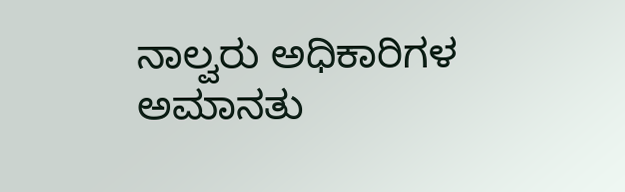ನಾಲ್ವರು ಅಧಿಕಾರಿಗಳ ಅಮಾನತು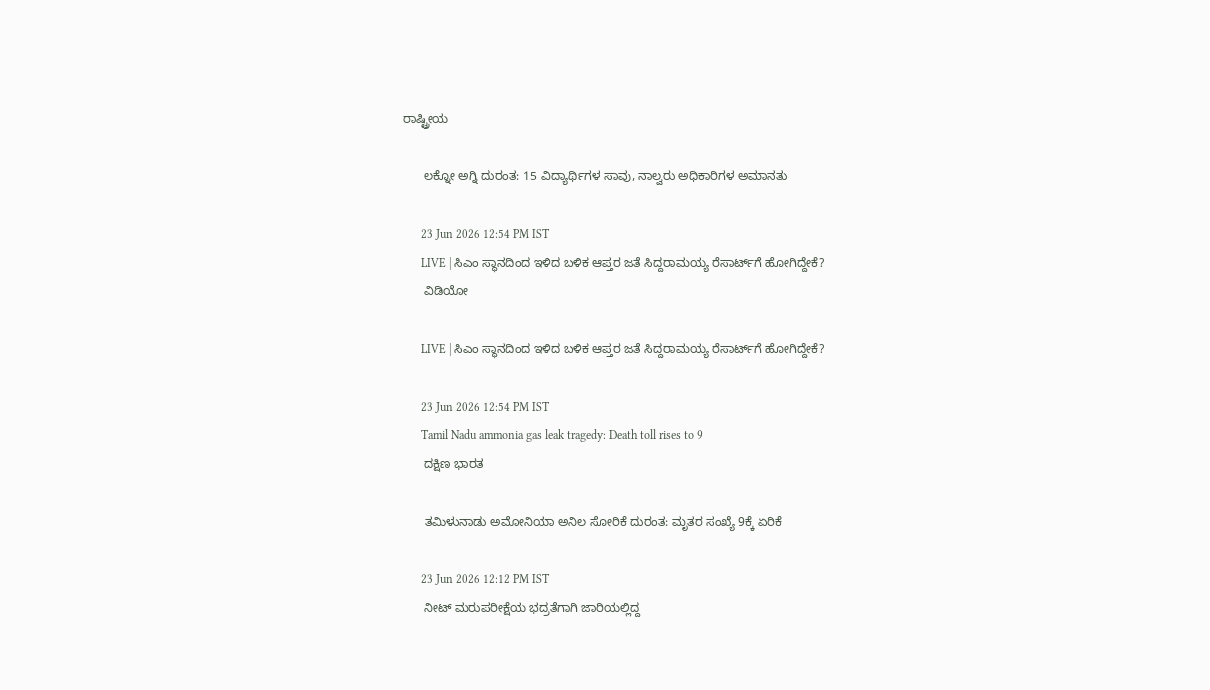ರಾಷ್ಟ್ರೀಯ

      ಲಕ್ನೋ ಅಗ್ನಿ ದುರಂತ: 15 ವಿದ್ಯಾರ್ಥಿಗಳ ಸಾವು, ನಾಲ್ವರು ಅಧಿಕಾರಿಗಳ ಅಮಾನತು

      23 Jun 2026 12:54 PM IST
      LIVE | ಸಿಎಂ ಸ್ಥಾನದಿಂದ ಇಳಿದ ಬಳಿಕ ಆಪ್ತರ ಜತೆ ಸಿದ್ದರಾಮಯ್ಯ ರೆಸಾರ್ಟ್‌ಗೆ ಹೋಗಿದ್ದೇಕೆ?
      ವಿಡಿಯೋ

      LIVE | ಸಿಎಂ ಸ್ಥಾನದಿಂದ ಇಳಿದ ಬಳಿಕ ಆಪ್ತರ ಜತೆ ಸಿದ್ದರಾಮಯ್ಯ ರೆಸಾರ್ಟ್‌ಗೆ ಹೋಗಿದ್ದೇಕೆ?

      23 Jun 2026 12:54 PM IST
      Tamil Nadu ammonia gas leak tragedy: Death toll rises to 9
      ದಕ್ಷಿಣ ಭಾರತ

      ತಮಿಳುನಾಡು ಅಮೋನಿಯಾ ಅನಿಲ ಸೋರಿಕೆ ದುರಂತ: ಮೃತರ ಸಂಖ್ಯೆ 9ಕ್ಕೆ ಏರಿಕೆ

      23 Jun 2026 12:12 PM IST
      ನೀಟ್ ಮರುಪರೀಕ್ಷೆಯ ಭದ್ರತೆಗಾಗಿ ಜಾರಿಯಲ್ಲಿದ್ದ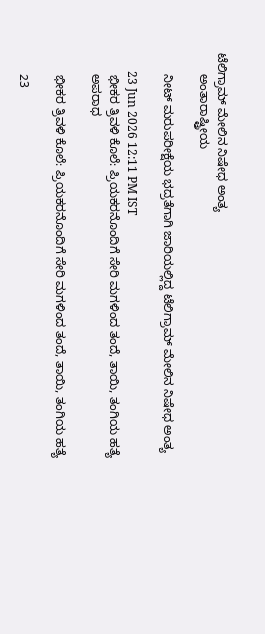ಟೆಲಿಗ್ರಾಮ್ ಮೇಲಿನ ನಿಷೇಧ ಅಂತ್ಯ
      ಅಂತಾರಾಷ್ಟ್ರೀಯ

      ನೀಟ್ ಮರುಪರೀಕ್ಷೆಯ ಭದ್ರತೆಗಾಗಿ ಜಾರಿಯಲ್ಲಿದ್ದ ಟೆಲಿಗ್ರಾಮ್ ಮೇಲಿನ ನಿಷೇಧ ಅಂತ್ಯ

      23 Jun 2026 12:11 PM IST
      ಭೀಕರ ತ್ರಿವಳಿ ಕೊಲೆ: ಪ್ರಿಯಕರನೊಂದಿಗೆ ಸೇರಿ ಮಗಳಿಂದ ತಂದೆ, ತಾಯಿ, ತಂಗಿಯ ಹತ್ಯೆ
      ಅಪರಾಧ

      ಭೀಕರ ತ್ರಿವಳಿ ಕೊಲೆ: ಪ್ರಿಯಕರನೊಂದಿಗೆ ಸೇರಿ ಮಗಳಿಂದ ತಂದೆ, ತಾಯಿ, ತಂಗಿಯ ಹತ್ಯೆ

      23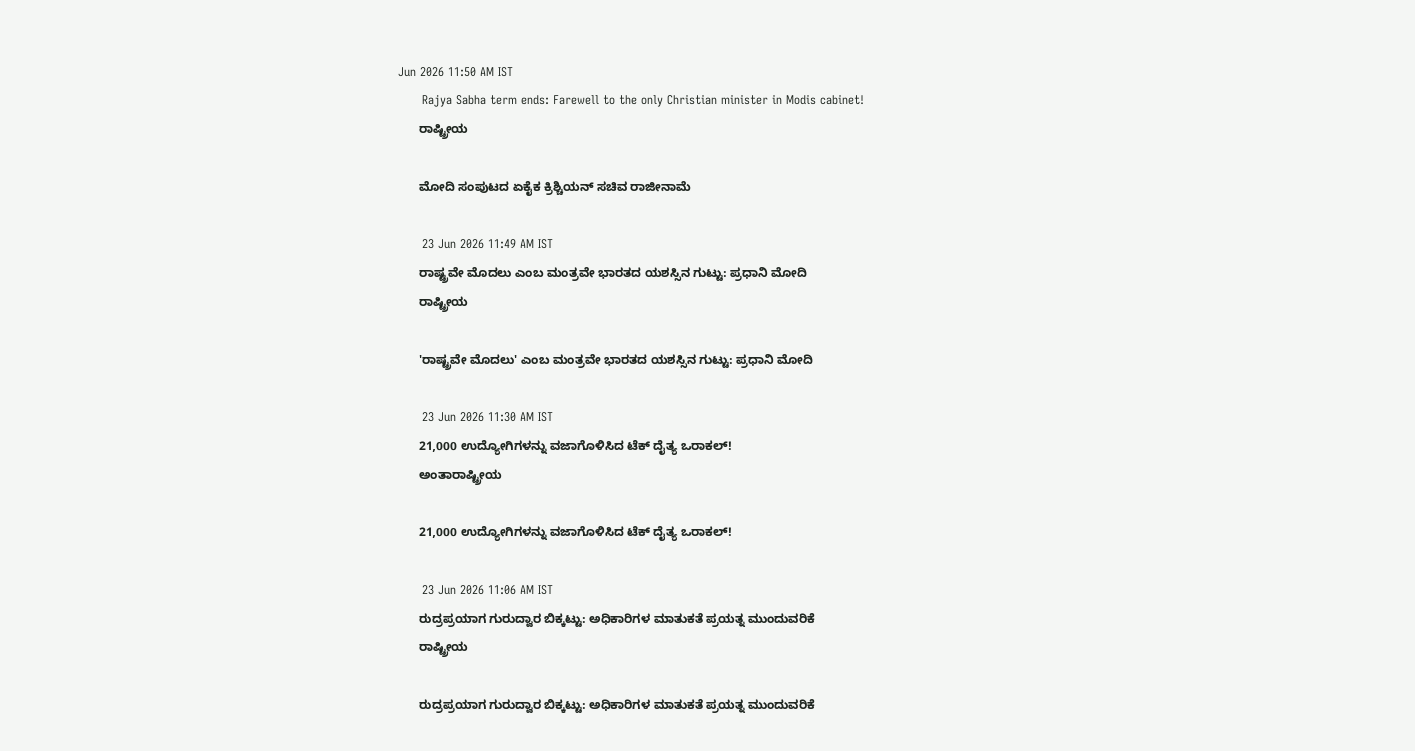Jun 2026 11:50 AM IST
      Rajya Sabha term ends: Farewell to the only Christian minister in Modis cabinet!
      ರಾಷ್ಟ್ರೀಯ

      ಮೋದಿ ಸಂಪುಟದ ಏಕೈಕ ಕ್ರಿಶ್ಚಿಯನ್ ಸಚಿವ ರಾಜೀನಾಮೆ

      23 Jun 2026 11:49 AM IST
      ರಾಷ್ಟ್ರವೇ ಮೊದಲು ಎಂಬ ಮಂತ್ರವೇ ಭಾರತದ ಯಶಸ್ಸಿನ ಗುಟ್ಟು: ಪ್ರಧಾನಿ ಮೋದಿ
      ರಾಷ್ಟ್ರೀಯ

      'ರಾಷ್ಟ್ರವೇ ಮೊದಲು' ಎಂಬ ಮಂತ್ರವೇ ಭಾರತದ ಯಶಸ್ಸಿನ ಗುಟ್ಟು: ಪ್ರಧಾನಿ ಮೋದಿ

      23 Jun 2026 11:30 AM IST
      21,000 ಉದ್ಯೋಗಿಗಳನ್ನು ವಜಾಗೊಳಿಸಿದ ಟೆಕ್ ದೈತ್ಯ ಒರಾಕಲ್!
      ಅಂತಾರಾಷ್ಟ್ರೀಯ

      21,000 ಉದ್ಯೋಗಿಗಳನ್ನು ವಜಾಗೊಳಿಸಿದ ಟೆಕ್ ದೈತ್ಯ ಒರಾಕಲ್!

      23 Jun 2026 11:06 AM IST
      ರುದ್ರಪ್ರಯಾಗ ಗುರುದ್ವಾರ ಬಿಕ್ಕಟ್ಟು: ಅಧಿಕಾರಿಗಳ ಮಾತುಕತೆ ಪ್ರಯತ್ನ ಮುಂದುವರಿಕೆ
      ರಾಷ್ಟ್ರೀಯ

      ರುದ್ರಪ್ರಯಾಗ ಗುರುದ್ವಾರ ಬಿಕ್ಕಟ್ಟು: ಅಧಿಕಾರಿಗಳ ಮಾತುಕತೆ ಪ್ರಯತ್ನ ಮುಂದುವರಿಕೆ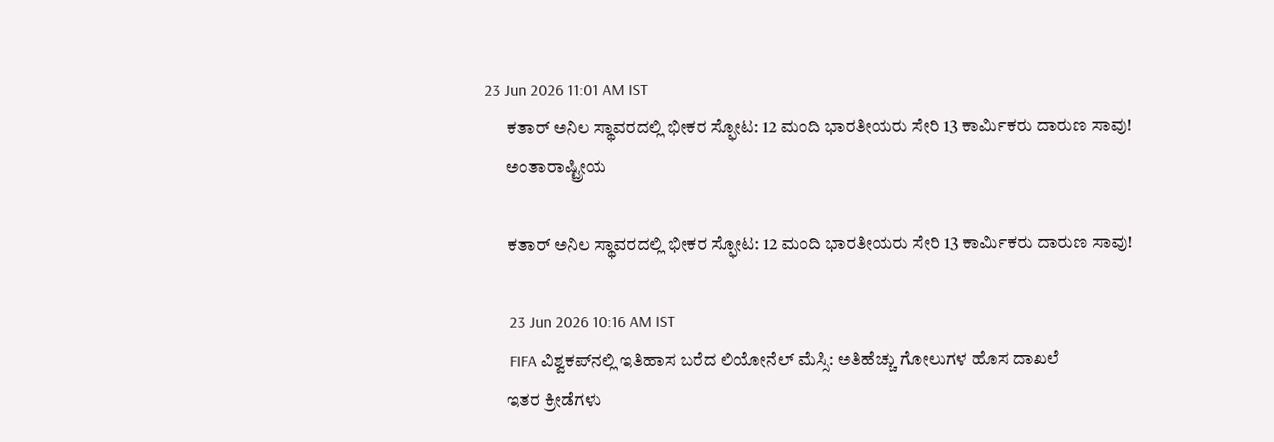23 Jun 2026 11:01 AM IST
      ಕತಾರ್ ಅನಿಲ ಸ್ಥಾವರದಲ್ಲಿ ಭೀಕರ ಸ್ಫೋಟ: 12 ಮಂದಿ ಭಾರತೀಯರು ಸೇರಿ 13 ಕಾರ್ಮಿಕರು ದಾರುಣ ಸಾವು!
      ಅಂತಾರಾಷ್ಟ್ರೀಯ

      ಕತಾರ್ ಅನಿಲ ಸ್ಥಾವರದಲ್ಲಿ ಭೀಕರ ಸ್ಫೋಟ: 12 ಮಂದಿ ಭಾರತೀಯರು ಸೇರಿ 13 ಕಾರ್ಮಿಕರು ದಾರುಣ ಸಾವು!

      23 Jun 2026 10:16 AM IST
      FIFA ವಿಶ್ವಕಪ್‌ನಲ್ಲಿ ಇತಿಹಾಸ ಬರೆದ ಲಿಯೋನೆಲ್ ಮೆಸ್ಸಿ: ಅತಿಹೆಚ್ಚು ಗೋಲುಗಳ ಹೊಸ ದಾಖಲೆ
      ಇತರ ಕ್ರೀಡೆಗಳು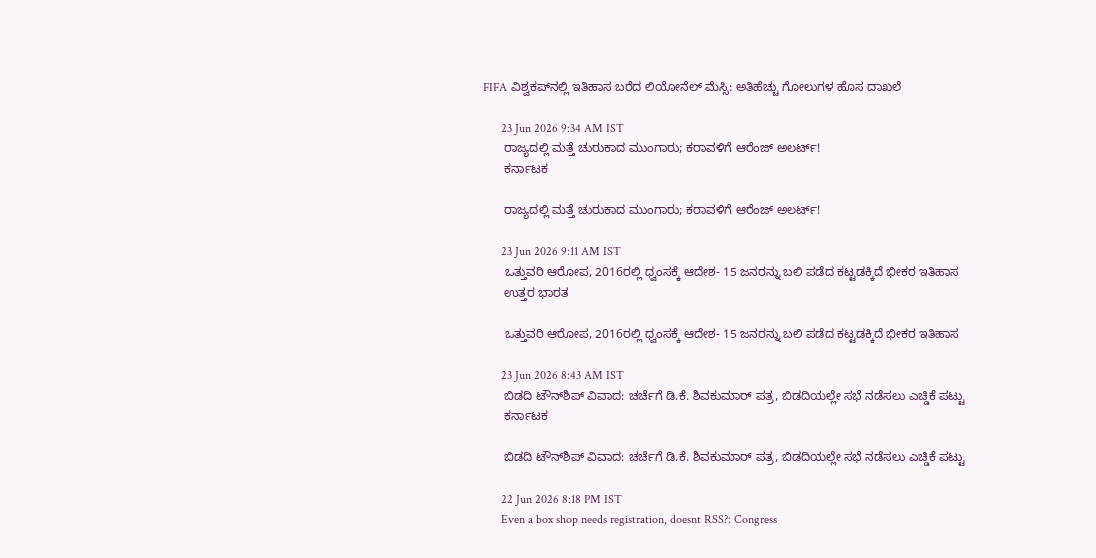FIFA ವಿಶ್ವಕಪ್‌ನಲ್ಲಿ ಇತಿಹಾಸ ಬರೆದ ಲಿಯೋನೆಲ್ ಮೆಸ್ಸಿ: ಅತಿಹೆಚ್ಚು ಗೋಲುಗಳ ಹೊಸ ದಾಖಲೆ

      23 Jun 2026 9:34 AM IST
      ರಾಜ್ಯದಲ್ಲಿ ಮತ್ತೆ ಚುರುಕಾದ ಮುಂಗಾರು; ಕರಾವಳಿಗೆ ಆರೆಂಜ್ ಅಲರ್ಟ್‌!
      ಕರ್ನಾಟಕ

      ರಾಜ್ಯದಲ್ಲಿ ಮತ್ತೆ ಚುರುಕಾದ ಮುಂಗಾರು; ಕರಾವಳಿಗೆ ಆರೆಂಜ್ ಅಲರ್ಟ್‌!

      23 Jun 2026 9:11 AM IST
      ಒತ್ತುವರಿ ಆರೋಪ, 2016ರಲ್ಲಿ ಧ್ವಂಸಕ್ಕೆ ಆದೇಶ- 15 ಜನರನ್ನು ಬಲಿ ಪಡೆದ ಕಟ್ಟಡಕ್ಕಿದೆ ಭೀಕರ ಇತಿಹಾಸ
      ಉತ್ತರ ಭಾರತ

      ಒತ್ತುವರಿ ಆರೋಪ, 2016ರಲ್ಲಿ ಧ್ವಂಸಕ್ಕೆ ಆದೇಶ- 15 ಜನರನ್ನು ಬಲಿ ಪಡೆದ ಕಟ್ಟಡಕ್ಕಿದೆ ಭೀಕರ ಇತಿಹಾಸ

      23 Jun 2026 8:43 AM IST
      ಬಿಡದಿ ಟೌನ್‌ಶಿಪ್ ವಿವಾದ: ಚರ್ಚೆಗೆ ಡಿ.ಕೆ. ಶಿವಕುಮಾರ್ ಪತ್ರ, ಬಿಡದಿಯಲ್ಲೇ ಸಭೆ ನಡೆಸಲು ಎಚ್ಡಿಕೆ ಪಟ್ಟು
      ಕರ್ನಾಟಕ

      ಬಿಡದಿ ಟೌನ್‌ಶಿಪ್ ವಿವಾದ: ಚರ್ಚೆಗೆ ಡಿ.ಕೆ. ಶಿವಕುಮಾರ್ ಪತ್ರ, ಬಿಡದಿಯಲ್ಲೇ ಸಭೆ ನಡೆಸಲು ಎಚ್ಡಿಕೆ ಪಟ್ಟು

      22 Jun 2026 8:18 PM IST
      Even a box shop needs registration, doesnt RSS?: Congress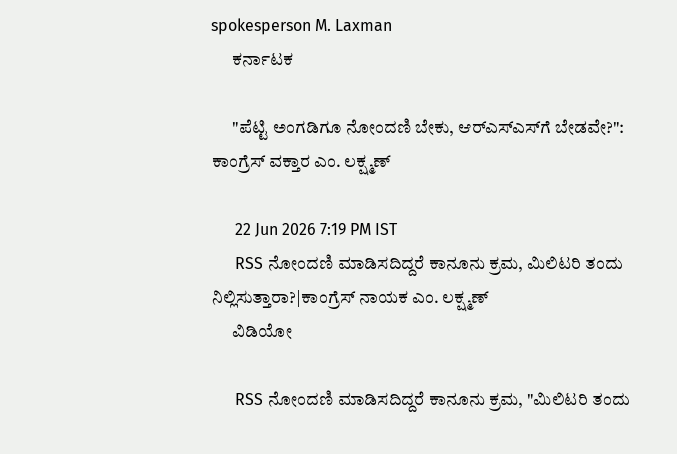spokesperson M. Laxman
      ಕರ್ನಾಟಕ

      "ಪೆಟ್ಟಿ ಅಂಗಡಿಗೂ ನೋಂದಣಿ ಬೇಕು, ಆರ್‌ಎಸ್‌ಎಸ್‌ಗೆ ಬೇಡವೇ?": ಕಾಂಗ್ರೆಸ್‌ ವಕ್ತಾರ ಎಂ. ಲಕ್ಷ್ಮಣ್

      22 Jun 2026 7:19 PM IST
      RSS ನೋಂದಣಿ ಮಾಡಿಸದಿದ್ದರೆ ಕಾನೂನು ಕ್ರಮ, ಮಿಲಿಟರಿ ತಂದು ನಿಲ್ಲಿಸುತ್ತಾರಾ?|ಕಾಂಗ್ರೆಸ್ ನಾಯಕ ಎಂ. ಲಕ್ಷ್ಮಣ್
      ವಿಡಿಯೋ

      RSS ನೋಂದಣಿ ಮಾಡಿಸದಿದ್ದರೆ ಕಾನೂನು ಕ್ರಮ, "ಮಿಲಿಟರಿ ತಂದು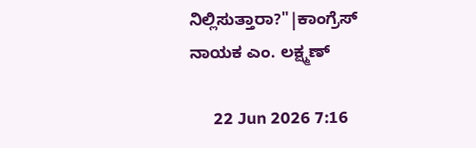ನಿಲ್ಲಿಸುತ್ತಾರಾ?"|ಕಾಂಗ್ರೆಸ್ ನಾಯಕ ಎಂ. ಲಕ್ಷ್ಮಣ್

      22 Jun 2026 7:16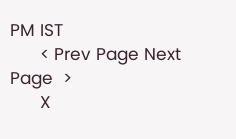PM IST
      < Prev Page Next Page  >
      X